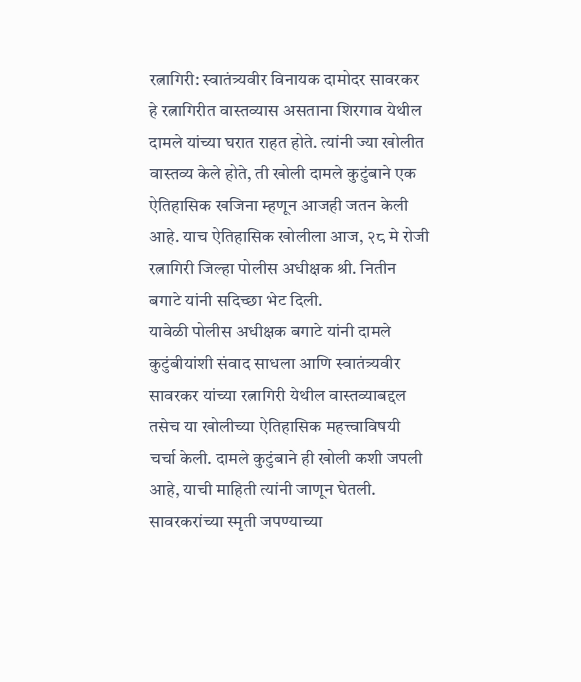रत्नागिरी: स्वातंत्र्यवीर विनायक दामोदर सावरकर हे रत्नागिरीत वास्तव्यास असताना शिरगाव येथील दामले यांच्या घरात राहत होते. त्यांनी ज्या खोलीत वास्तव्य केले होते, ती खोली दामले कुटुंबाने एक ऐतिहासिक खजिना म्हणून आजही जतन केली आहे. याच ऐतिहासिक खोलीला आज, २८ मे रोजी रत्नागिरी जिल्हा पोलीस अधीक्षक श्री. नितीन बगाटे यांनी सदिच्छा भेट दिली.
यावेळी पोलीस अधीक्षक बगाटे यांनी दामले कुटुंबीयांशी संवाद साधला आणि स्वातंत्र्यवीर सावरकर यांच्या रत्नागिरी येथील वास्तव्याबद्दल तसेच या खोलीच्या ऐतिहासिक महत्त्वाविषयी चर्चा केली. दामले कुटुंबाने ही खोली कशी जपली आहे, याची माहिती त्यांनी जाणून घेतली. सावरकरांच्या स्मृती जपण्याच्या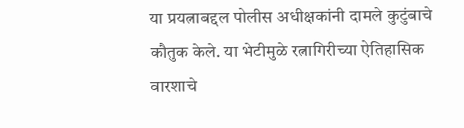या प्रयत्नाबद्दल पोलीस अधीक्षकांनी दामले कुटुंबाचे कौतुक केले. या भेटीमुळे रत्नागिरीच्या ऐतिहासिक वारशाचे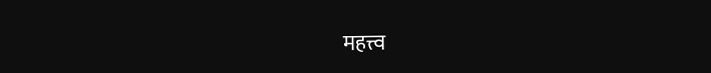महत्त्व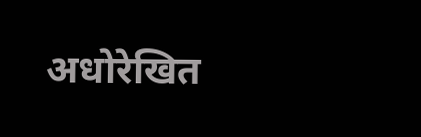अधोरेखित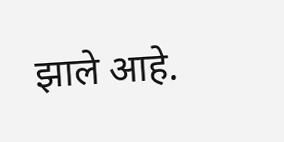झाले आहे.